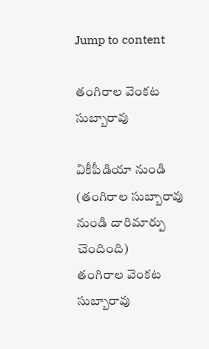Jump to content

తంగిరాల వెంకట సుబ్బారావు

వికీపీడియా నుండి
(తంగిరాల సుబ్బారావు నుండి దారిమార్పు చెందింది)
తంగిరాల వెంకట సుబ్బారావు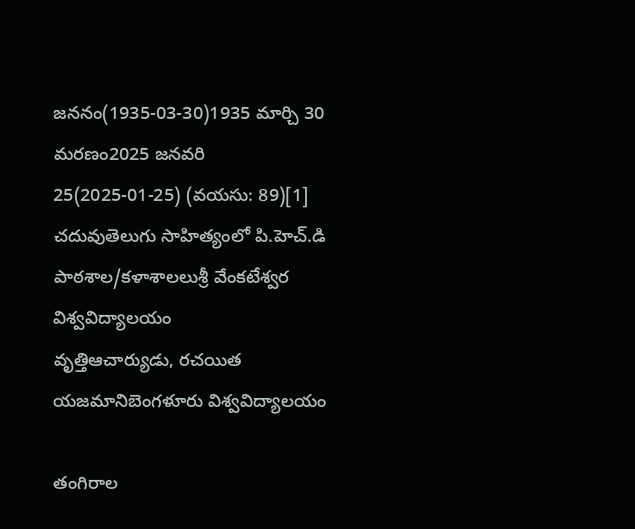జననం(1935-03-30)1935 మార్చి 30
మరణం2025 జనవరి 25(2025-01-25) (వయసు: 89)[1]
చదువుతెలుగు సాహిత్యంలో పి.హెచ్.డి
పాఠశాల/కళాశాలలుశ్రీ వేంకటేశ్వర విశ్వవిద్యాలయం
వృత్తిఆచార్యుడు, రచయిత
యజమానిబెంగళూరు విశ్వవిద్యాలయం

తంగిరాల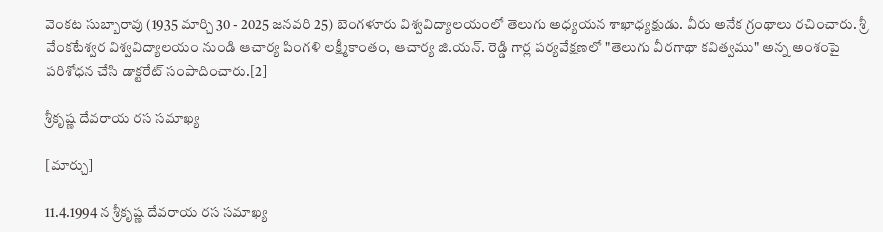వెంకట సుబ్బారావు (1935 మార్చి 30 - 2025 జనవరి 25) బెంగళూరు విశ్వవిద్యాలయంలో తెలుగు అధ్యయన శాఖాధ్యక్షుడు. వీరు అనేక గ్రంథాలు రచించారు. శ్రీ వేంకటేశ్వర విశ్వవిద్యాలయం నుండి ఆచార్య పింగళి లక్ష్మీకాంతం, ఆచార్య జి.యన్. రెడ్డి గార్ల పర్యవేక్షణలో "తెలుగు వీరగాథా కవిత్వము" అన్న అంశంపై పరిశోధన చేసి డాక్టరేట్ సంపాదించారు.[2]

శ్రీకృష్ణ దేవరాయ రస సమాఖ్య

[మార్చు]

11.4.1994 న శ్రీకృష్ణ దేవరాయ రస సమాఖ్య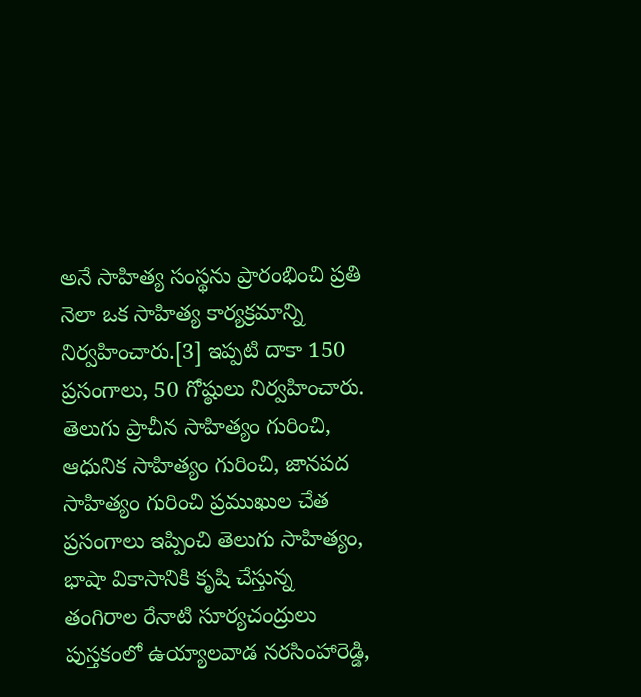అనే సాహిత్య సంస్థను ప్రారంభించి ప్రతి నెలా ఒక సాహిత్య కార్యక్రమాన్ని నిర్వహించారు.[3] ఇప్పటి దాకా 150 ప్రసంగాలు, 50 గోష్ఠులు నిర్వహించారు. తెలుగు ప్రాచీన సాహిత్యం గురించి, ఆధునిక సాహిత్యం గురించి, జానపద సాహిత్యం గురించి ప్రముఖుల చేత ప్రసంగాలు ఇప్పించి తెలుగు సాహిత్యం, భాషా వికాసానికి కృషి చేస్తున్న తంగిరాల రేనాటి సూర్యచంద్రులు పుస్తకంలో ఉయ్యాలవాడ నరసింహారెడ్డి,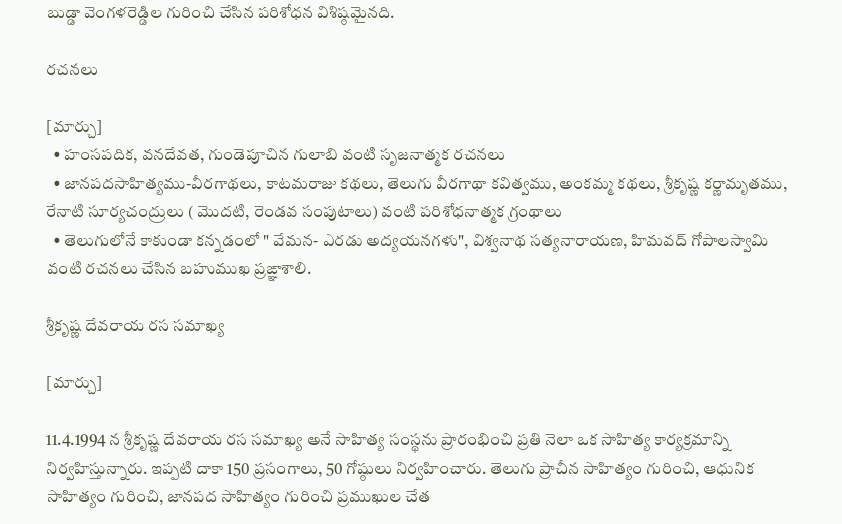బుడ్డా వెంగళరెడ్డిల గురించి చేసిన పరిశోధన విశిష్ఠమైనది.

రచనలు

[మార్చు]
  • హంసపదిక, వనదేవత, గుండెపూచిన గులాబి వంటి సృజనాత్మక రచనలు
  • జానపదసాహిత్యము-వీరగాథలు, కాటమరాజు కథలు, తెలుగు వీరగాథా కవిత్వము, అంకమ్మ కథలు, శ్రీకృష్ణ కర్ణామృతము, రేనాటి సూర్యచంద్రులు ( మొదటి, రెండవ సంపుటాలు) వంటి పరిశోధనాత్మక గ్రంథాలు
  • తెలుగులోనే కాకుండా కన్నడంలో " వేమన- ఎరడు అద్యయనగళు", విశ్వనాథ సత్యనారాయణ, హిమవద్ గోపాలస్వామి వంటి రచనలు చేసిన బహుముఖ ప్రఙ్ఞాశాలి.

శ్రీకృష్ణ దేవరాయ రస సమాఖ్య

[మార్చు]

11.4.1994 న శ్రీకృష్ణ దేవరాయ రస సమాఖ్య అనే సాహిత్య సంస్థను ప్రారంభించి ప్రతి నెలా ఒక సాహిత్య కార్యక్రమాన్ని నిర్వహిస్తున్నారు. ఇప్పటి దాకా 150 ప్రసంగాలు, 50 గోష్ఠులు నిర్వహించారు. తెలుగు ప్రాచీన సాహిత్యం గురించి, ఆధునిక సాహిత్యం గురించి, జానపద సాహిత్యం గురించి ప్రముఖుల చేత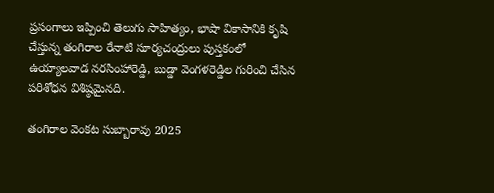ప్రసంగాలు ఇప్పించి తెలుగు సాహిత్యం, భాషా వికాసానికి కృషి చేస్తున్న తంగిరాల రేనాటి సూర్యచంద్రులు పుస్తకంలో ఉయ్యాలవాడ నరసింహారెడ్డి, బుడ్డా వెంగళరెడ్డిల గురించి చేసిన పరిశోధన విశిష్ఠమైనది.

తంగిరాల వెంకట సుబ్బారావు 2025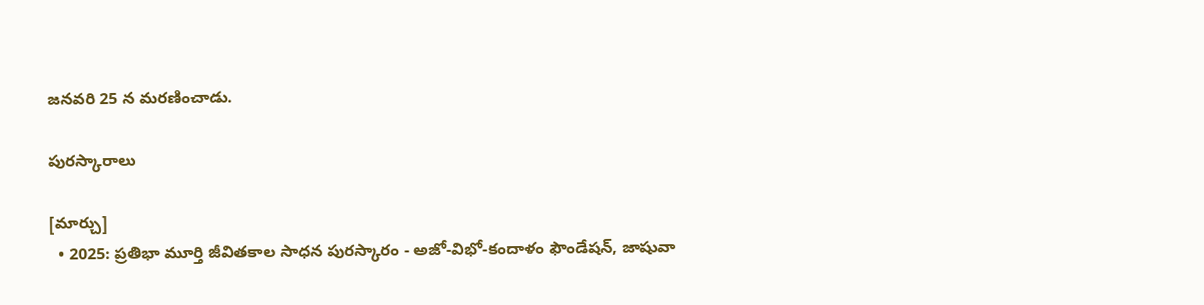జనవరి 25 న మరణించాడు.

పురస్కారాలు

[మార్చు]
  • 2025: ప్రతిభా మూర్తి జీవితకాల సాధన పురస్కారం - అజో-విభో-కందాళం ఫౌండేషన్‌, జాషువా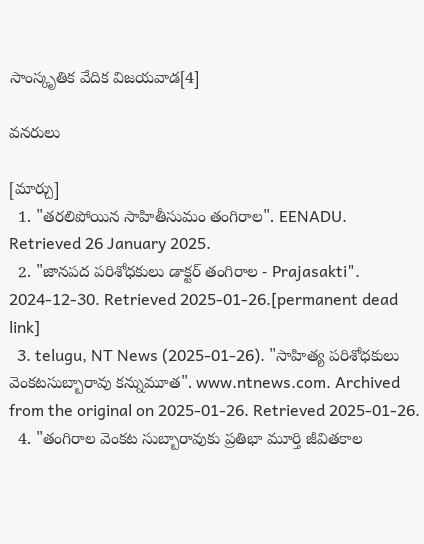సాంస్కృతిక వేదిక విజయవాడ[4]

వనరులు

[మార్చు]
  1. "తరలిపోయిన సాహితీసుమం తంగిరాల". EENADU. Retrieved 26 January 2025.
  2. "జానపద పరిశోధకులు డాక్టర్‌ తంగిరాల - Prajasakti". 2024-12-30. Retrieved 2025-01-26.[permanent dead link]
  3. telugu, NT News (2025-01-26). "సాహిత్య పరిశోధకులు వెంకటసుబ్బారావు కన్నుమూత". www.ntnews.com. Archived from the original on 2025-01-26. Retrieved 2025-01-26.
  4. "తంగిరాల వెంకట సుబ్బారావుకు ప్రతిభా మూర్తి జీవితకాల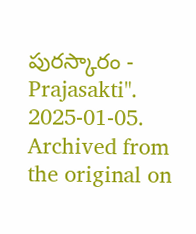పురస్కారం - Prajasakti". 2025-01-05. Archived from the original on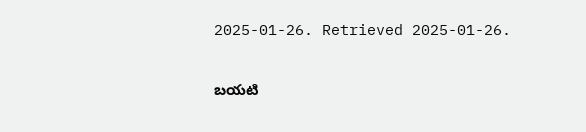2025-01-26. Retrieved 2025-01-26.

బయటి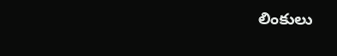లింకులు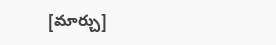[మార్చు]